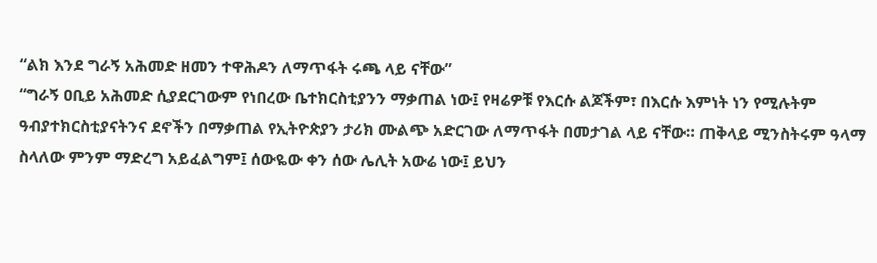“ልክ እንደ ግራኝ አሕመድ ዘመን ተዋሕዶን ለማጥፋት ሩጫ ላይ ናቸው”
“ግራኝ ዐቢይ አሕመድ ሲያደርገውም የነበረው ቤተክርስቲያንን ማቃጠል ነው፤ የዛሬዎቹ የእርሱ ልጆችም፣ በእርሱ እምነት ነን የሚሉትም ዓብያተክርስቲያናትንና ደኖችን በማቃጠል የኢትዮጵያን ታሪክ ሙልጭ አድርገው ለማጥፋት በመታገል ላይ ናቸው። ጠቅላይ ሚንስትሩም ዓላማ ስላለው ምንም ማድረግ አይፈልግም፤ ሰውዬው ቀን ሰው ሌሊት አውሬ ነው፤ ይህን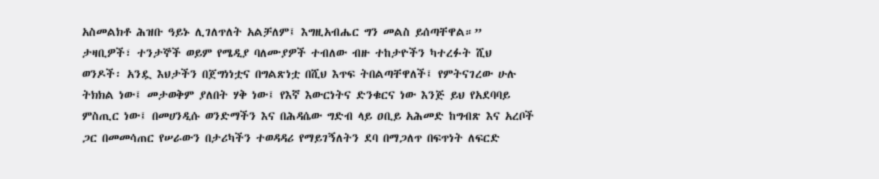አስመልክቶ ሕዝቡ ዓይኑ ሊገለጥለት አልቻለም፤ እግዚአብሔር ግን መልስ ይሰጣቸዋል።”
ታዛቢዎች፣ ተንታኞች ወይም የሜዲያ ባለሙያዎች ተብለው ብዙ ተከታዮችን ካተረፉት ሺህ ወንዶች፡ አንዷ እህታችን በጀግነነቷና በግልጽነቷ በሺህ እጥፍ ትበልጣቸዋለች፤ የምትናገረው ሁሉ ትክክል ነው፤ መታወቅም ያለበት ሃቅ ነው፤ የእኛ እውርነትና ድንቁርና ነው እንጅ ይህ የአደባባይ ምስጢር ነው፤ በመሀንዲሱ ወንድማችን እና በሕዳሴው ግድብ ላይ ዐቢይ አሕመድ ከግብጽ እና አረቦች ጋር በመመሳጠር የሠራውን በታሪካችን ተወዳዳሪ የማይገኝለትን ደባ በማጋለጥ በፍጥነት ለፍርድ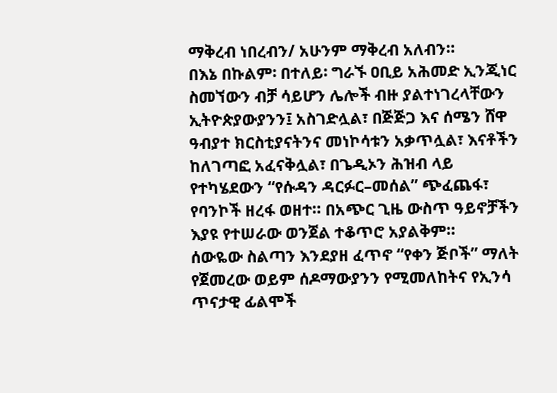ማቅረብ ነበረብን/ አሁንም ማቅረብ አለብን።
በእኔ በኩልም፡ በተለይ፡ ግራኙ ዐቢይ አሕመድ ኢንጂነር ስመኘውን ብቻ ሳይሆን ሌሎች ብዙ ያልተነገረላቸውን ኢትዮጵያውያንን፤ አስገድሏል፣ በጅጅጋ እና ሰሜን ሸዋ ዓብያተ ክርስቲያናትንና መነኮሳቱን አቃጥሏል፣ እናቶችን ከለገጣፎ አፈናቅሏል፣ በጌዲኦን ሕዝብ ላይ የተካሄደውን “የሱዳን ዳርፉር–መሰል” ጭፈጨፋ፣ የባንኮች ዘረፋ ወዘተ። በአጭር ጊዜ ውስጥ ዓይኖቻችን እያዩ የተሠራው ወንጀል ተቆጥሮ አያልቅም።
ሰውዬው ስልጣን እንደያዘ ፈጥኖ “የቀን ጅቦች” ማለት የጀመረው ወይም ሰዶማውያንን የሚመለከትና የኢንሳ ጥናታዊ ፊልሞች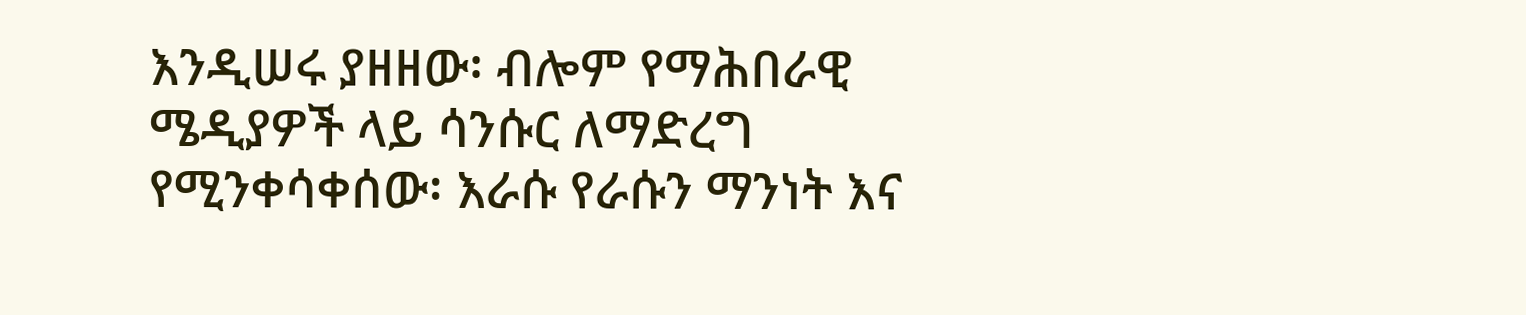እንዲሠሩ ያዘዘው፡ ብሎም የማሕበራዊ ሜዲያዎች ላይ ሳንሱር ለማድረግ የሚንቀሳቀሰው፡ እራሱ የራሱን ማንነት እና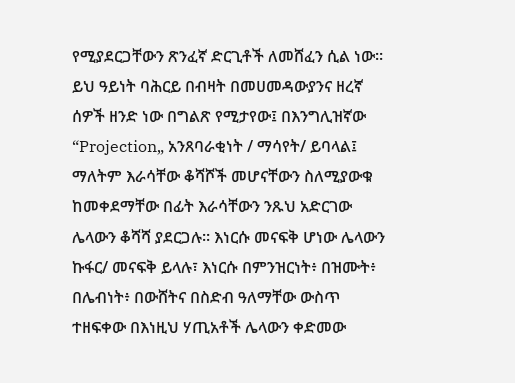የሚያደርጋቸውን ጽንፈኛ ድርጊቶች ለመሸፈን ሲል ነው። ይህ ዓይነት ባሕርይ በብዛት በመሀመዳውያንና ዘረኛ ሰዎች ዘንድ ነው በግልጽ የሚታየው፤ በእንግሊዝኛው “Projection„ አንጸባራቂነት / ማሳየት/ ይባላል፤ ማለትም እራሳቸው ቆሻሾች መሆናቸውን ስለሚያውቁ ከመቀደማቸው በፊት እራሳቸውን ንጹህ አድርገው ሌላውን ቆሻሻ ያደርጋሉ። እነርሱ መናፍቅ ሆነው ሌላውን ኩፋር/ መናፍቅ ይላሉ፣ እነርሱ በምንዝርነት፥ በዝሙት፥ በሌብነት፥ በውሸትና በስድብ ዓለማቸው ውስጥ ተዘፍቀው በእነዚህ ሃጢአቶች ሌላውን ቀድመው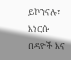ይኮንናሉ፣ እነርሱ በዳዮች እና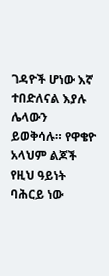ገዳዮች ሆነው እኛ ተበድለናል እያሉ ሌላውን ይወቅሳሉ። የዋቄዮ አላህም ልጆች የዚህ ዓይነት ባሕርይ ነው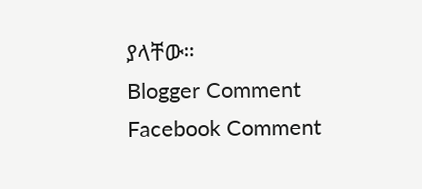ያላቸው።
Blogger Comment
Facebook Comment